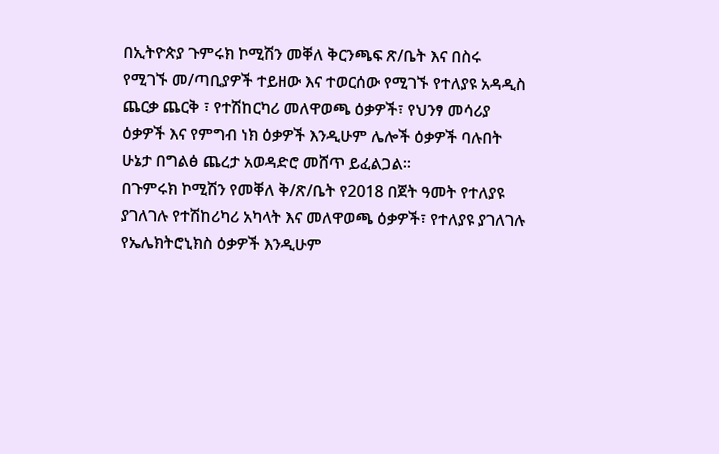በኢትዮጵያ ጉምሩክ ኮሚሽን መቐለ ቅርንጫፍ ጽ/ቤት እና በስሩ የሚገኙ መ/ጣቢያዎች ተይዘው እና ተወርሰው የሚገኙ የተለያዩ አዳዲስ ጨርቃ ጨርቅ ፣ የተሽከርካሪ መለዋወጫ ዕቃዎች፣ የህንፃ መሳሪያ ዕቃዎች እና የምግብ ነክ ዕቃዎች እንዲሁም ሌሎች ዕቃዎች ባሉበት ሁኔታ በግልፅ ጨረታ አወዳድሮ መሸጥ ይፈልጋል፡፡
በጉምሩክ ኮሚሽን የመቐለ ቅ/ጽ/ቤት የ2018 በጀት ዓመት የተለያዩ ያገለገሉ የተሽከሪካሪ አካላት እና መለዋወጫ ዕቃዎች፣ የተለያዩ ያገለገሉ የኤሌክትሮኒክስ ዕቃዎች እንዲሁም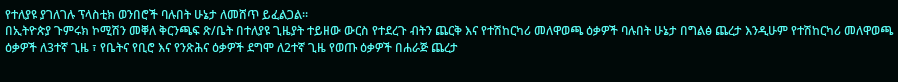የተለያዩ ያገለገሉ ፕላስቲክ ወንበሮች ባሉበት ሁኔታ ለመሸጥ ይፈልጋል።
በኢትዮጵያ ጉምሩክ ኮሚሽን መቐለ ቅርንጫፍ ጽ/ቤት በተለያዩ ጊዜያት ተይዘው ውርስ የተደረጉ ብትን ጨርቅ እና የተሽከርካሪ መለዋወጫ ዕቃዎች ባሉበት ሁኔታ በግልፅ ጨረታ እንዲሁም የተሽከርካሪ መለዋወጫ ዕቃዎች ለ3ተኛ ጊዜ ፣ የቤትና የቢሮ እና የንጽሕና ዕቃዎች ደግሞ ለ2ተኛ ጊዜ የወጡ ዕቃዎች በሐራጅ ጨረታ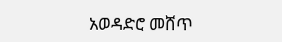አወዳድሮ መሸጥ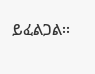ይፈልጋል፡፡